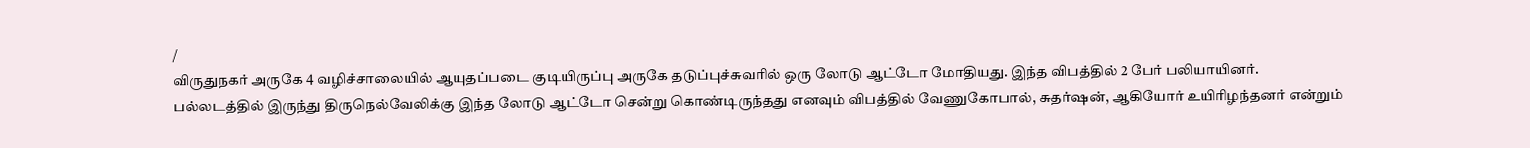/
விருதுநகர் அருகே 4 வழிச்சாலையில் ஆயுதப்படை குடியிருப்பு அருகே தடுப்புச்சுவரில் ஒரு லோடு ஆட்டோ மோதியது. இந்த விபத்தில் 2 பேர் பலியாயினர்.
பல்லடத்தில் இருந்து திருநெல்வேலிக்கு இந்த லோடு ஆட்டோ சென்று கொண்டிருந்தது எனவும் விபத்தில் வேணுகோபால், சுதர்ஷன், ஆகியோர் உயிரிழந்தனர் என்றும்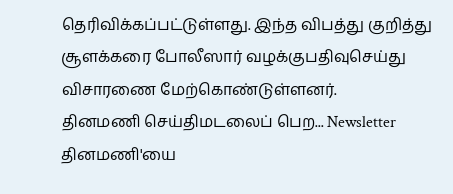தெரிவிக்கப்பட்டுள்ளது. இந்த விபத்து குறித்து சூளக்கரை போலீஸார் வழக்குபதிவுசெய்து விசாரணை மேற்கொண்டுள்ளனர்.
தினமணி செய்திமடலைப் பெற... Newsletter
தினமணி'யை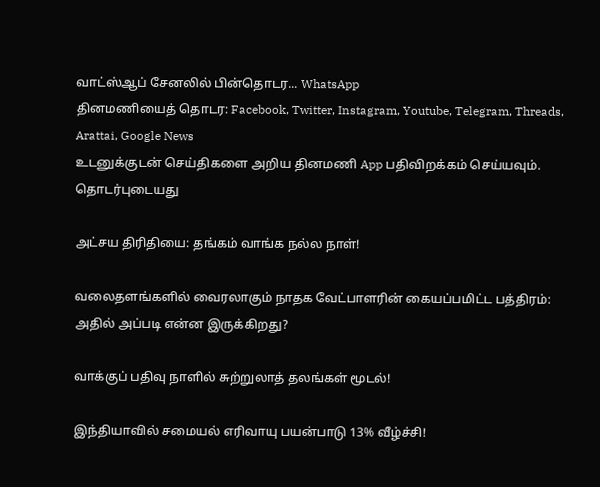வாட்ஸ்ஆப் சேனலில் பின்தொடர... WhatsApp
தினமணியைத் தொடர: Facebook, Twitter, Instagram, Youtube, Telegram, Threads, Arattai, Google News
உடனுக்குடன் செய்திகளை அறிய தினமணி App பதிவிறக்கம் செய்யவும்.
தொடர்புடையது

அட்சய திரிதியை: தங்கம் வாங்க நல்ல நாள்!

வலைதளங்களில் வைரலாகும் நாதக வேட்பாளரின் கையப்பமிட்ட பத்திரம்: அதில் அப்படி என்ன இருக்கிறது?

வாக்குப் பதிவு நாளில் சுற்றுலாத் தலங்கள் மூடல்!

இந்தியாவில் சமையல் எரிவாயு பயன்பாடு 13% வீழ்ச்சி!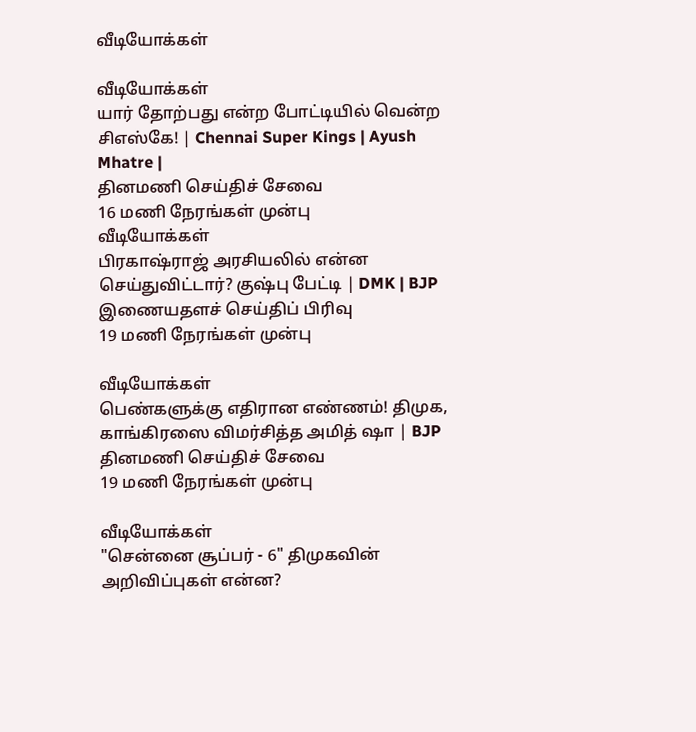வீடியோக்கள்

வீடியோக்கள்
யார் தோற்பது என்ற போட்டியில் வென்ற சிஎஸ்கே! | Chennai Super Kings | Ayush Mhatre |
தினமணி செய்திச் சேவை
16 மணி நேரங்கள் முன்பு
வீடியோக்கள்
பிரகாஷ்ராஜ் அரசியலில் என்ன செய்துவிட்டார்? குஷ்பு பேட்டி | DMK | BJP
இணையதளச் செய்திப் பிரிவு
19 மணி நேரங்கள் முன்பு

வீடியோக்கள்
பெண்களுக்கு எதிரான எண்ணம்! திமுக, காங்கிரஸை விமர்சித்த அமித் ஷா | BJP
தினமணி செய்திச் சேவை
19 மணி நேரங்கள் முன்பு

வீடியோக்கள்
"சென்னை சூப்பர் - 6" திமுகவின் அறிவிப்புகள் என்ன?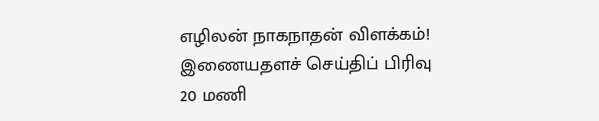எழிலன் நாகநாதன் விளக்கம்!
இணையதளச் செய்திப் பிரிவு
20 மணி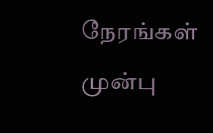நேரங்கள் முன்பு